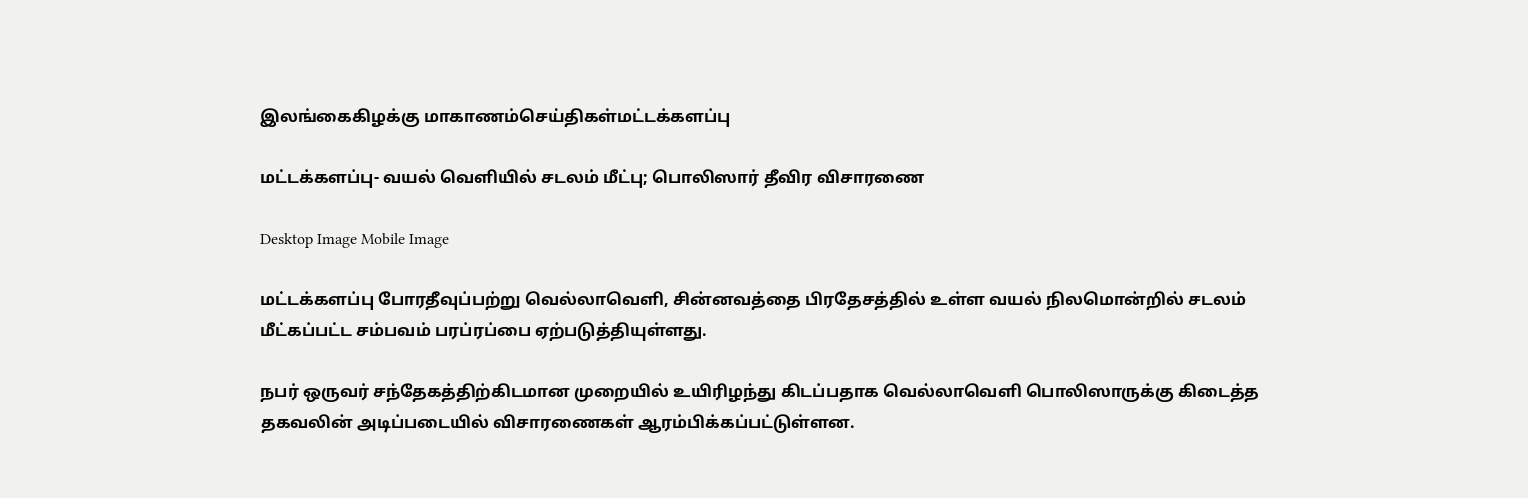இலங்கைகிழக்கு மாகாணம்செய்திகள்மட்டக்களப்பு

மட்டக்களப்பு- வயல் வெளியில் சடலம் மீட்பு; பொலிஸார் தீவிர விசாரணை

Desktop Image Mobile Image

மட்டக்களப்பு போரதீவுப்பற்று வெல்லாவெளி, சின்னவத்தை பிரதேசத்தில் உள்ள வயல் நிலமொன்றில் சடலம் மீட்கப்பட்ட சம்பவம் பரப்ரப்பை ஏற்படுத்தியுள்ளது.

நபர் ஒருவர் சந்தேகத்திற்கிடமான முறையில் உயிரிழந்து கிடப்பதாக வெல்லாவெளி பொலிஸாருக்கு கிடைத்த தகவலின் அடிப்படையில் விசாரணைகள் ஆரம்பிக்கப்பட்டுள்ளன.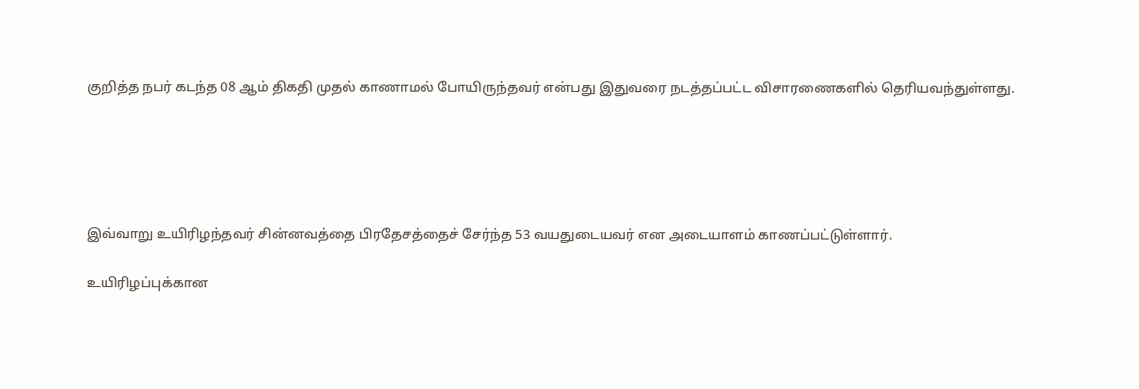குறித்த நபர் கடந்த 08 ஆம் திகதி முதல் காணாமல் போயிருந்தவர் என்பது இதுவரை நடத்தப்பட்ட விசாரணைகளில் தெரியவந்துள்ளது.





இவ்வாறு உயிரிழந்தவர் சின்னவத்தை பிரதேசத்தைச் சேர்ந்த 53 வயதுடையவர் என அடையாளம் காணப்பட்டுள்ளார்.

உயிரிழப்புக்கான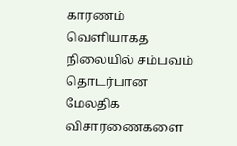காரணம் வெளியாகத நிலையில் சம்பவம் தொடர்பான மேலதிக விசாரணைகளை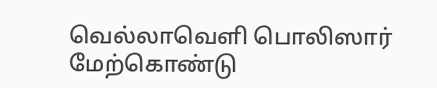வெல்லாவெளி பொலிஸார் மேற்கொண்டு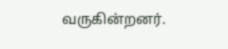வருகின்றனர்.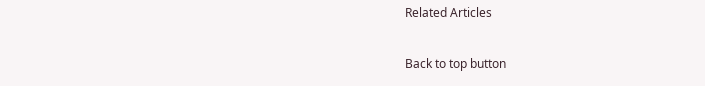Related Articles

Back to top button